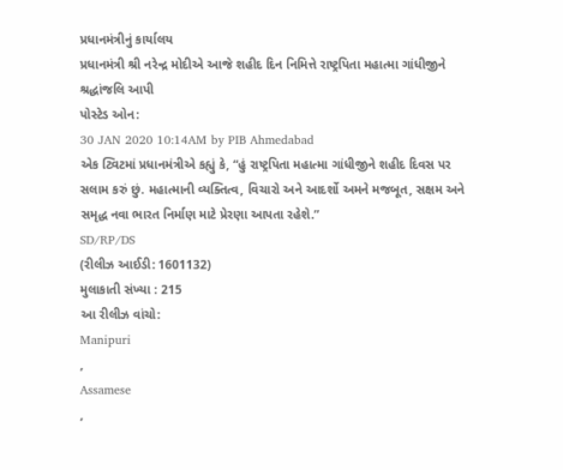પ્રધાનમંત્રીનું કાર્યાલય
પ્રધાનમંત્રી શ્રી નરેન્દ્ર મોદીએ આજે શહીદ દિન નિમિત્તે રાષ્ટ્રપિતા મહાત્મા ગાંધીજીને શ્રદ્ધાંજલિ આપી
પોસ્ટેડ ઓન:
30 JAN 2020 10:14AM by PIB Ahmedabad
એક ટ્વિટમાં પ્રધાનમંત્રીએ કહ્યું કે, “હું રાષ્ટ્રપિતા મહાત્મા ગાંધીજીને શહીદ દિવસ પર સલામ કરું છું. મહાત્માની વ્યક્તિત્વ, વિચારો અને આદર્શો અમને મજબૂત, સક્ષમ અને સમૃદ્ધ નવા ભારત નિર્માણ માટે પ્રેરણા આપતા રહેશે.”
SD/RP/DS
(રીલીઝ આઈડી: 1601132)
મુલાકાતી સંખ્યા : 215
આ રીલીઝ વાંચો:
Manipuri
,
Assamese
,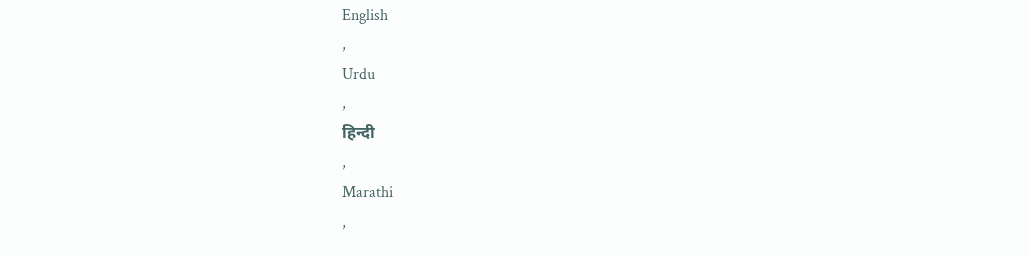English
,
Urdu
,
हिन्दी
,
Marathi
,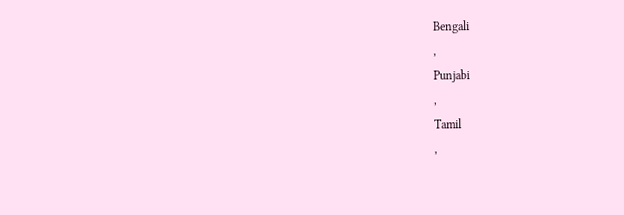Bengali
,
Punjabi
,
Tamil
,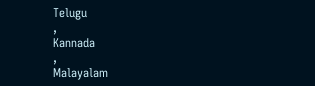Telugu
,
Kannada
,
Malayalam